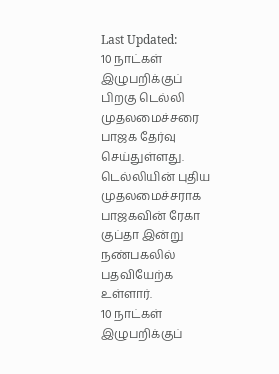Last Updated:
10 நாட்கள் இழுபறிக்குப் பிறகு டெல்லி முதலமைச்சரை பாஜக தேர்வு செய்துள்ளது. டெல்லியின் புதிய முதலமைச்சராக பாஜகவின் ரேகா குப்தா இன்று நண்பகலில் பதவியேற்க உள்ளார்.
10 நாட்கள் இழுபறிக்குப்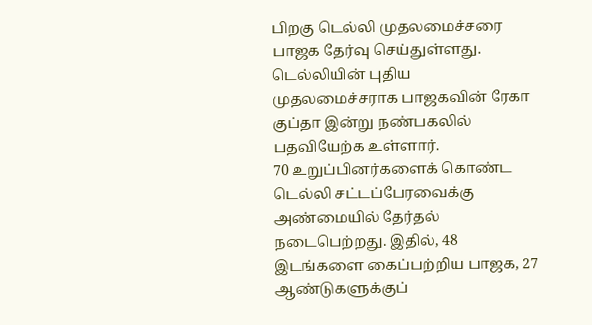பிறகு டெல்லி முதலமைச்சரை பாஜக தேர்வு செய்துள்ளது. டெல்லியின் புதிய முதலமைச்சராக பாஜகவின் ரேகா குப்தா இன்று நண்பகலில் பதவியேற்க உள்ளார்.
70 உறுப்பினர்களைக் கொண்ட டெல்லி சட்டப்பேரவைக்கு அண்மையில் தேர்தல் நடைபெற்றது. இதில், 48 இடங்களை கைப்பற்றிய பாஜக, 27 ஆண்டுகளுக்குப்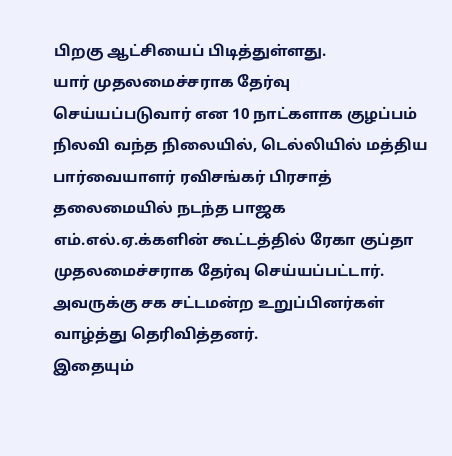பிறகு ஆட்சியைப் பிடித்துள்ளது.
யார் முதலமைச்சராக தேர்வு செய்யப்படுவார் என 10 நாட்களாக குழப்பம் நிலவி வந்த நிலையில், டெல்லியில் மத்திய பார்வையாளர் ரவிசங்கர் பிரசாத் தலைமையில் நடந்த பாஜக எம்.எல்.ஏ.க்களின் கூட்டத்தில் ரேகா குப்தா முதலமைச்சராக தேர்வு செய்யப்பட்டார். அவருக்கு சக சட்டமன்ற உறுப்பினர்கள் வாழ்த்து தெரிவித்தனர்.
இதையும்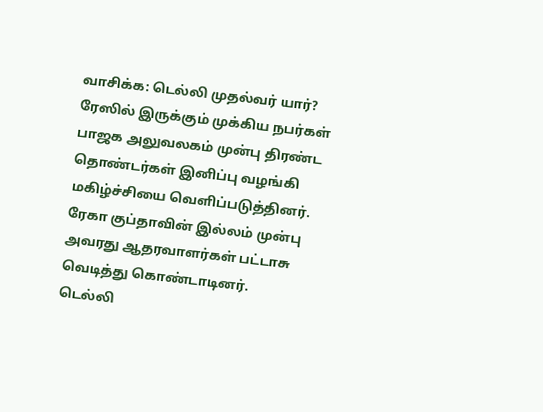வாசிக்க: டெல்லி முதல்வர் யார்? ரேஸில் இருக்கும் முக்கிய நபர்கள்
பாஜக அலுவலகம் முன்பு திரண்ட தொண்டர்கள் இனிப்பு வழங்கி மகிழ்ச்சியை வெளிப்படுத்தினர். ரேகா குப்தாவின் இல்லம் முன்பு அவரது ஆதரவாளர்கள் பட்டாசு வெடித்து கொண்டாடினர்.
டெல்லி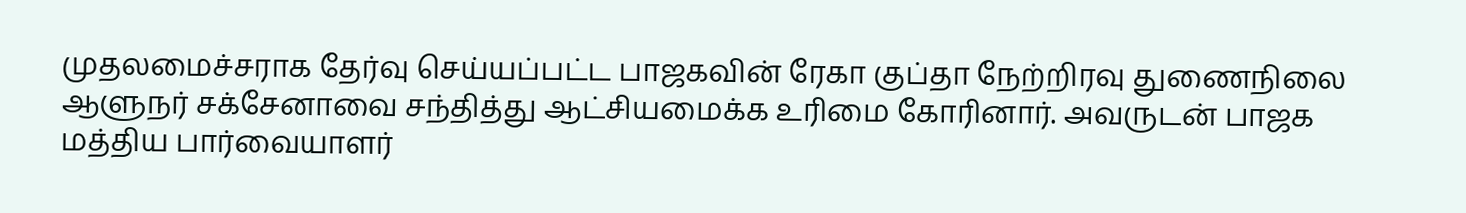முதலமைச்சராக தேர்வு செய்யப்பட்ட பாஜகவின் ரேகா குப்தா நேற்றிரவு துணைநிலை ஆளுநர் சக்சேனாவை சந்தித்து ஆட்சியமைக்க உரிமை கோரினார். அவருடன் பாஜக மத்திய பார்வையாளர்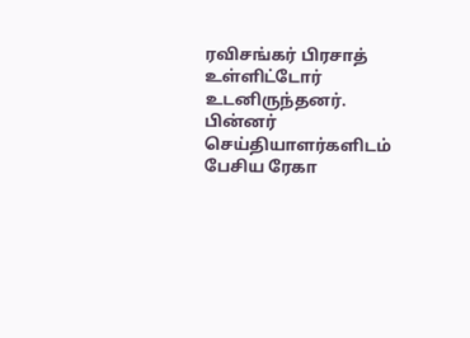ரவிசங்கர் பிரசாத் உள்ளிட்டோர் உடனிருந்தனர்.
பின்னர் செய்தியாளர்களிடம் பேசிய ரேகா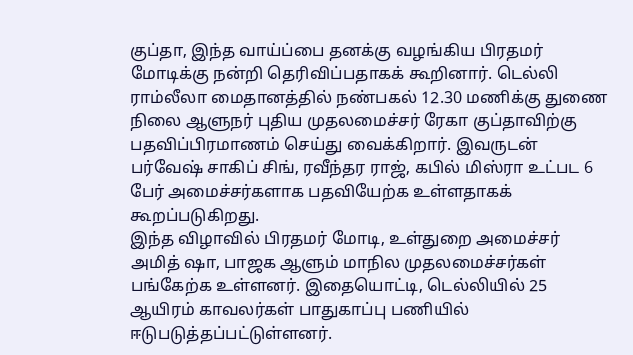குப்தா, இந்த வாய்ப்பை தனக்கு வழங்கிய பிரதமர் மோடிக்கு நன்றி தெரிவிப்பதாகக் கூறினார். டெல்லி ராம்லீலா மைதானத்தில் நண்பகல் 12.30 மணிக்கு துணை நிலை ஆளுநர் புதிய முதலமைச்சர் ரேகா குப்தாவிற்கு பதவிப்பிரமாணம் செய்து வைக்கிறார். இவருடன் பர்வேஷ் சாகிப் சிங், ரவீந்தர ராஜ், கபில் மிஸ்ரா உட்பட 6 பேர் அமைச்சர்களாக பதவியேற்க உள்ளதாகக் கூறப்படுகிறது.
இந்த விழாவில் பிரதமர் மோடி, உள்துறை அமைச்சர் அமித் ஷா, பாஜக ஆளும் மாநில முதலமைச்சர்கள் பங்கேற்க உள்ளனர். இதையொட்டி, டெல்லியில் 25 ஆயிரம் காவலர்கள் பாதுகாப்பு பணியில் ஈடுபடுத்தப்பட்டுள்ளனர்.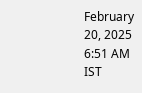February 20, 2025 6:51 AM IST